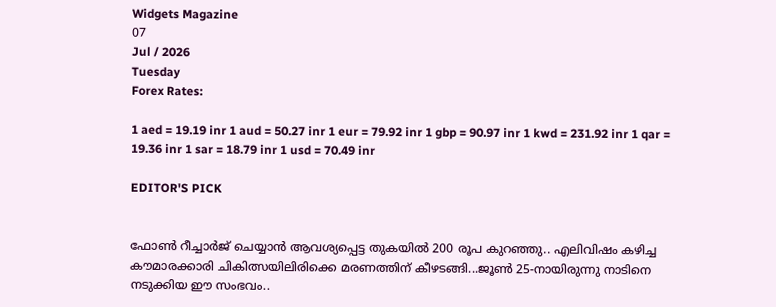Widgets Magazine
07
Jul / 2026
Tuesday
Forex Rates:

1 aed = 19.19 inr 1 aud = 50.27 inr 1 eur = 79.92 inr 1 gbp = 90.97 inr 1 kwd = 231.92 inr 1 qar = 19.36 inr 1 sar = 18.79 inr 1 usd = 70.49 inr

EDITOR'S PICK


ഫോണ്‍ റീച്ചാര്‍ജ് ചെയ്യാന്‍ ആവശ്യപ്പെട്ട തുകയില്‍ 200 രൂപ കുറഞ്ഞു.. എലിവിഷം കഴിച്ച കൗമാരക്കാരി ചികിത്സയിലിരിക്കെ മരണത്തിന് കീഴടങ്ങി...ജൂണ്‍ 25-നായിരുന്നു നാടിനെ നടുക്കിയ ഈ സംഭവം..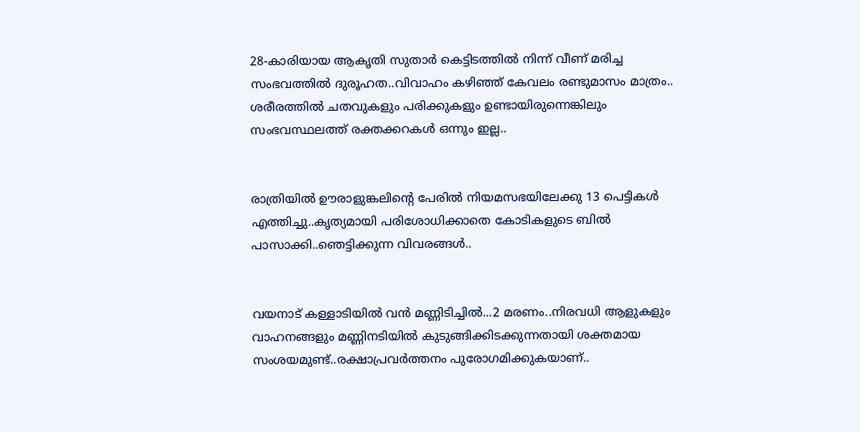28-കാരിയായ ആകൃതി സുതാര്‍ കെട്ടിടത്തില്‍ നിന്ന് വീണ് മരിച്ച സംഭവത്തില്‍ ദുരൂഹത..വിവാഹം കഴിഞ്ഞ് കേവലം രണ്ടുമാസം മാത്രം.. ശരീരത്തില്‍ ചതവുകളും പരിക്കുകളും ഉണ്ടായിരുന്നെങ്കിലും സംഭവസ്ഥലത്ത് രക്തക്കറകള്‍ ഒന്നും ഇല്ല..


രാത്രിയിൽ ഊരാളുങ്കലിന്റെ പേരിൽ നിയമസഭയിലേക്കു 13 പെട്ടികൾ എത്തിച്ചു..കൃത്യമായി പരിശോധിക്കാതെ കോടികളുടെ ബിൽ പാസാക്കി..ഞെട്ടിക്കുന്ന വിവരങ്ങൾ..


വയനാട് കള്ളാടിയില്‍ വന്‍ മണ്ണിടിച്ചില്‍...2 മരണം..നിരവധി ആളുകളും വാഹനങ്ങളും മണ്ണിനടിയില്‍ കുടുങ്ങിക്കിടക്കുന്നതായി ശക്തമായ സംശയമുണ്ട്..രക്ഷാപ്രവർത്തനം പുരോഗമിക്കുകയാണ്..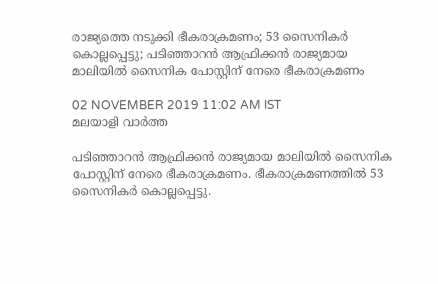രാജ്യത്തെ നടുക്കി ഭീകരാക്രമണം; 53 സൈനികര്‍ കൊല്ലപ്പെട്ടു; പടിഞ്ഞാറന്‍ ആഫ്രിക്കന്‍ രാജ്യമായ മാലിയില്‍ സൈനിക പോസ്റ്റിന് നേരെ ഭീകരാക്രമണം

02 NOVEMBER 2019 11:02 AM IST
മലയാളി വാര്‍ത്ത

പടിഞ്ഞാറന്‍ ആഫ്രിക്കന്‍ രാജ്യമായ മാലിയില്‍ സൈനിക പോസ്റ്റിന് നേരെ ഭീകരാക്രമണം. ഭീകരാക്രമണത്തില്‍ 53 സൈനികര്‍ കൊല്ലപ്പെട്ടു.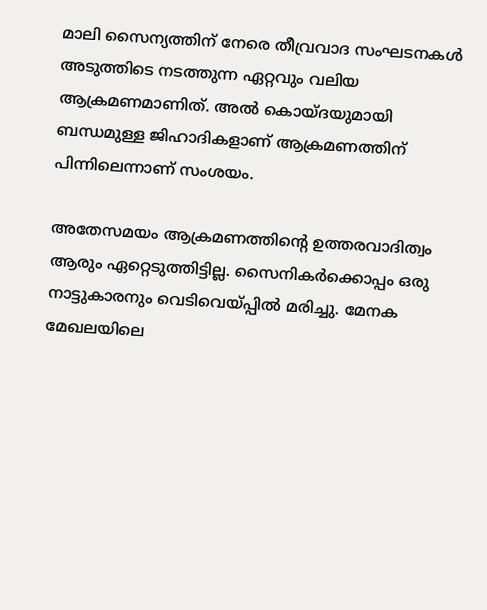മാലി സൈന്യത്തിന് നേരെ തീവ്രവാദ സംഘടനകള്‍ അടുത്തിടെ നടത്തുന്ന ഏറ്റവും വലിയ ആക്രമണമാണിത്. അല്‍ കൊയ്ദയുമായി ബന്ധമുള്ള ജിഹാദികളാണ് ആക്രമണത്തിന് പിന്നിലെന്നാണ് സംശയം.

അതേസമയം ആക്രമണത്തിന്റെ ഉത്തരവാദിത്വം ആരും ഏറ്റെടുത്തിട്ടില്ല. സൈനികര്‍ക്കൊപ്പം ഒരു നാട്ടുകാരനും വെടിവെയ്പ്പില്‍ മരിച്ചു. മേനക മേഖലയിലെ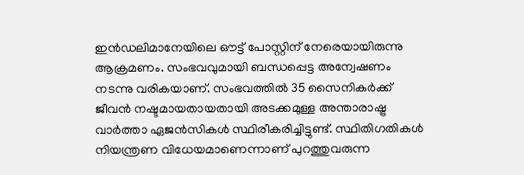ഇന്‍ഡലിമാനേയിലെ ഔട്ട് പോസ്റ്റിന് നേരെയായിരുന്നു ആക്രമണം. സംഭവവുമായി ബന്ധപ്പെട്ട അന്വേഷണം നടന്നു വരികയാണ്. സംഭവത്തില്‍ 35 സൈനികര്‍ക്ക് ജീവന്‍ നഷ്ടമായതായതായി അടക്കമുള്ള അന്താരാഷ്ട്ര വാര്‍ത്താ ഏജന്‍സികള്‍ സ്ഥിരീകരിച്ചിട്ടുണ്ട്. സ്ഥിതിഗതികള്‍ നിയന്ത്രണ വിധേയമാണെന്നാണ് പുറത്തുവരുന്ന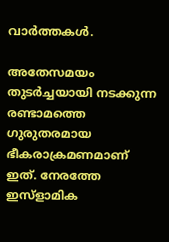വാര്‍ത്തകള്‍.

അതേസമയം തുടര്‍ച്ചയായി നടക്കുന്ന രണ്ടാമത്തെ ഗുരുതരമായ ഭീകരാക്രമണമാണ് ഇത്. നേരത്തേ ഇസ്‌ളാമിക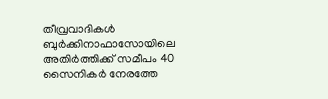തീവ്രവാദികള്‍ ബുര്‍ക്കിനാഫാസോയിലെ അതിര്‍ത്തിക്ക് സമീപം 40 സൈനികര്‍ നേരത്തേ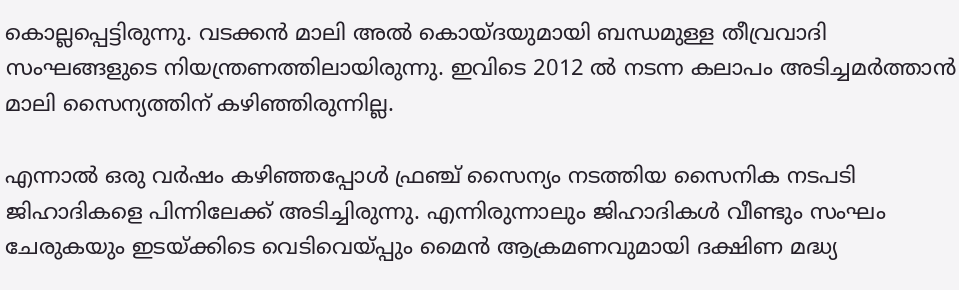കൊല്ലപ്പെട്ടിരുന്നു. വടക്കന്‍ മാലി അല്‍ കൊയ്ദയുമായി ബന്ധമുള്ള തീവ്രവാദി സംഘങ്ങളുടെ നിയന്ത്രണത്തിലായിരുന്നു. ഇവിടെ 2012 ല്‍ നടന്ന കലാപം അടിച്ചമര്‍ത്താന്‍ മാലി സൈന്യത്തിന് കഴിഞ്ഞിരുന്നില്ല.

എന്നാല്‍ ഒരു വര്‍ഷം കഴിഞ്ഞപ്പോള്‍ ഫ്രഞ്ച് സൈന്യം നടത്തിയ സൈനിക നടപടി ജിഹാദികളെ പിന്നിലേക്ക് അടിച്ചിരുന്നു. എന്നിരുന്നാലും ജിഹാദികള്‍ വീണ്ടും സംഘം ചേരുകയും ഇടയ്ക്കിടെ വെടിവെയ്പ്പും മൈന്‍ ആക്രമണവുമായി ദക്ഷിണ മദ്ധ്യ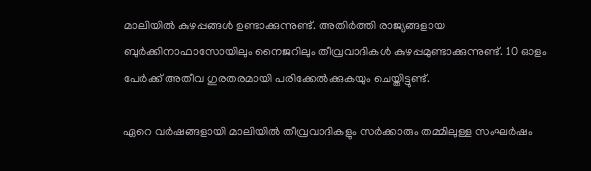മാലിയില്‍ കുഴപ്പങ്ങള്‍ ഉണ്ടാക്കുന്നുണ്ട്. അതിര്‍ത്തി രാജ്യങ്ങളായ ബുര്‍ക്കിനാഫാസോയിലും നൈജറിലും തീവ്രവാദികള്‍ കുഴപ്പമുണ്ടാക്കുന്നുണ്ട്. 10 ഓളം പേര്‍ക്ക് അതീവ ഗുരതരമായി പരിക്കേല്‍ക്കുകയും ചെയ്തിട്ടുണ്ട്.

ഏറെ വര്‍ഷങ്ങളായി മാലിയില്‍ തീവ്രവാദികളും സര്‍ക്കാരും തമ്മിലുള്ള സംഘര്‍ഷം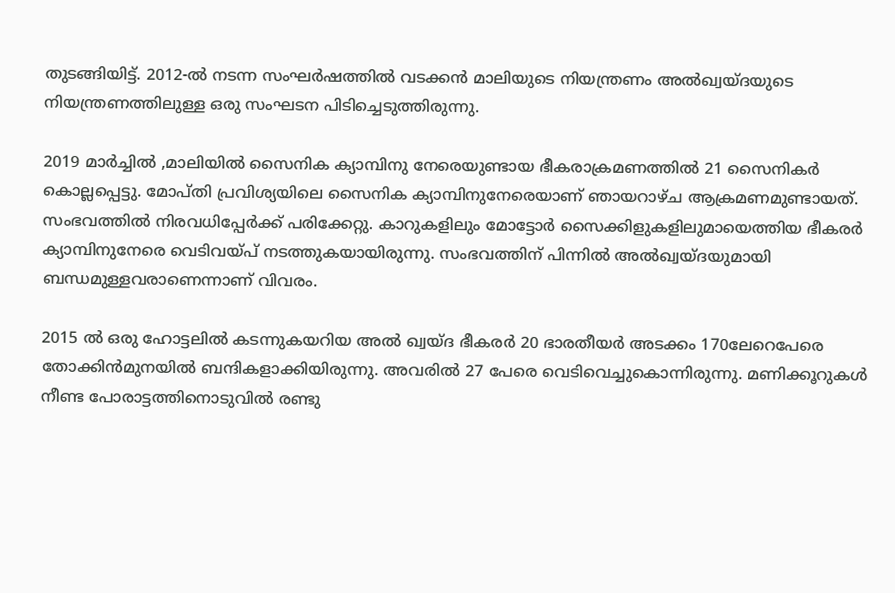തുടങ്ങിയിട്ട്. 2012-ല്‍ നടന്ന സംഘര്‍ഷത്തില്‍ വടക്കന്‍ മാലിയുടെ നിയന്ത്രണം അല്‍ഖ്വയ്ദയുടെ നിയന്ത്രണത്തിലുള്ള ഒരു സംഘടന പിടിച്ചെടുത്തിരുന്നു.

2019 മാർച്ചിൽ ,മാലിയില്‍ സൈനിക ക്യാമ്പിനു നേരെയുണ്ടായ ഭീകരാക്രമണത്തില്‍ 21 സൈനികര്‍ കൊല്ലപ്പെട്ടു. മോപ്തി പ്രവിശ്യയിലെ സൈനിക ക്യാമ്പിനുനേരെയാണ് ഞായറാഴ്ച ആക്രമണമുണ്ടായത്. സംഭവത്തില്‍ നിരവധിപ്പേര്‍ക്ക് പരിക്കേറ്റു. കാറുകളിലും മോട്ടോര്‍ സൈക്കിളുകളിലുമായെത്തിയ ഭീകരര്‍ ക്യാമ്പിനുനേരെ വെടിവയ്പ് നടത്തുകയായിരുന്നു. സംഭവത്തിന് പിന്നില്‍ അല്‍ഖ്വയ്ദയുമായി ബന്ധമുള്ളവരാണെന്നാണ് വിവരം.

2015 ൽ ഒരു ഹോട്ടലില്‍ കടന്നുകയറിയ അല്‍ ഖ്വയ്ദ ഭീകരര്‍ 20 ഭാരതീയര്‍ അടക്കം 170ലേറെപേരെ തോക്കിന്‍മുനയില്‍ ബന്ദികളാക്കിയിരുന്നു. അവരില്‍ 27 പേരെ വെടിവെച്ചുകൊന്നിരുന്നു. മണിക്കൂറുകള്‍ നീണ്ട പോരാട്ടത്തിനൊടുവില്‍ രണ്ടു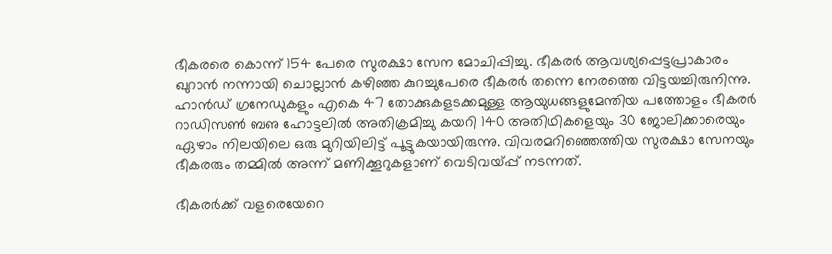ഭീകരരെ കൊന്ന് 154 പേരെ സുരക്ഷാ സേന മോചിപ്പിച്ചു. ഭീകരര്‍ ആവശ്യപ്പെട്ടപ്രാകാരം ഖുറാന്‍ നന്നായി ചൊല്ലാന്‍ കഴിഞ്ഞ കുറച്ചുപേരെ ഭീകരര്‍ തന്നെ നേരത്തെ വിട്ടയച്ചിരുനിന്നു. ഹാന്‍ഡ് ഗ്രനേഡുകളും എകെ 47 തോക്കുകളടക്കമുള്ള ആയുധങ്ങളുമേന്തിയ പത്തോളം ഭീകരര്‍ റാഡിസണ്‍ ബഌ ഹോട്ടലില്‍ അതിക്രമിച്ചു കയറി 140 അതിഥികളെയും 30 ജോലിക്കാരെയും ഏഴാം നിലയിലെ ഒരു മുറിയിലിട്ട് പൂട്ടുകയായിരുന്നു. വിവരമറിഞ്ഞെത്തിയ സുരക്ഷാ സേനയും ഭീകരരും തമ്മില്‍ അന്ന് മണിക്കൂറുകളാണ് വെടിവയ്പ്പ് നടന്നത്.

ഭീകരര്‍ക്ക് വളരെയേറെ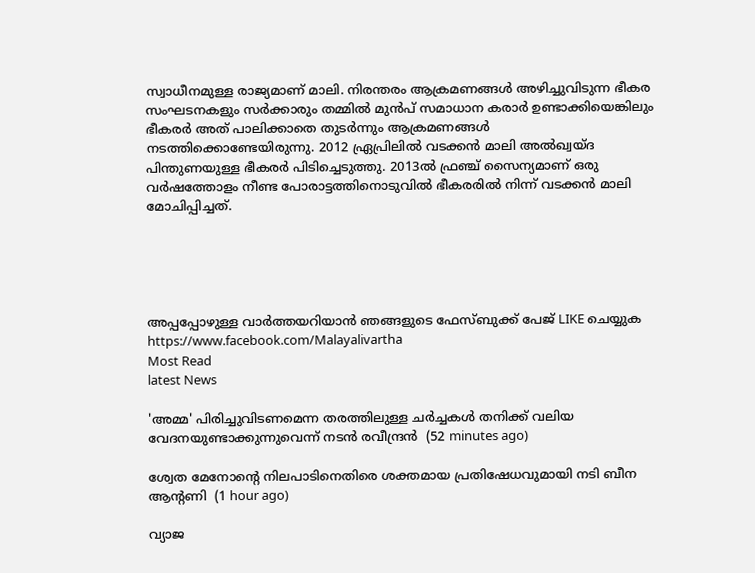സ്വാധീനമുള്ള രാജ്യമാണ് മാലി. നിരന്തരം ആക്രമണങ്ങള്‍ അഴിച്ചുവിടുന്ന ഭീകര സംഘടനകളും സര്‍ക്കാരും തമ്മില്‍ മുൻപ് സമാധാന കരാര്‍ ഉണ്ടാക്കിയെങ്കിലും ഭീകരര്‍ അത് പാലിക്കാതെ തുടര്‍ന്നും ആക്രമണങ്ങള്‍ നടത്തിക്കൊണ്ടേയിരുന്നു. 2012 ഏ്രപ്രിലില്‍ വടക്കന്‍ മാലി അല്‍ഖ്വയ്ദ പിന്തുണയുള്ള ഭീകരര്‍ പിടിച്ചെടുത്തു. 2013ല്‍ ഫ്രഞ്ച് സൈന്യമാണ് ഒരു വര്‍ഷത്തോളം നീണ്ട പോരാട്ടത്തിനൊടുവില്‍ ഭീകരരില്‍ നിന്ന് വടക്കന്‍ മാലി മോചിപ്പിച്ചത്.





അപ്പപ്പോഴുള്ള വാര്‍ത്തയറിയാന്‍ ഞങ്ങളുടെ ഫേസ്‌ബുക്ക്‌ പേജ് LIKE ചെയ്യുക
https://www.facebook.com/Malayalivartha
Most Read
latest News

'അമ്മ' പിരിച്ചുവിടണമെന്ന തരത്തിലുള്ള ചര്‍ച്ചകള്‍ തനിക്ക് വലിയ വേദനയുണ്ടാക്കുന്നുവെന്ന് നടന്‍ രവീന്ദ്രന്‍  (52 minutes ago)

ശ്വേത മേനോന്റെ നിലപാടിനെതിരെ ശക്തമായ പ്രതിഷേധവുമായി നടി ബീന ആന്റണി  (1 hour ago)

വ്യാജ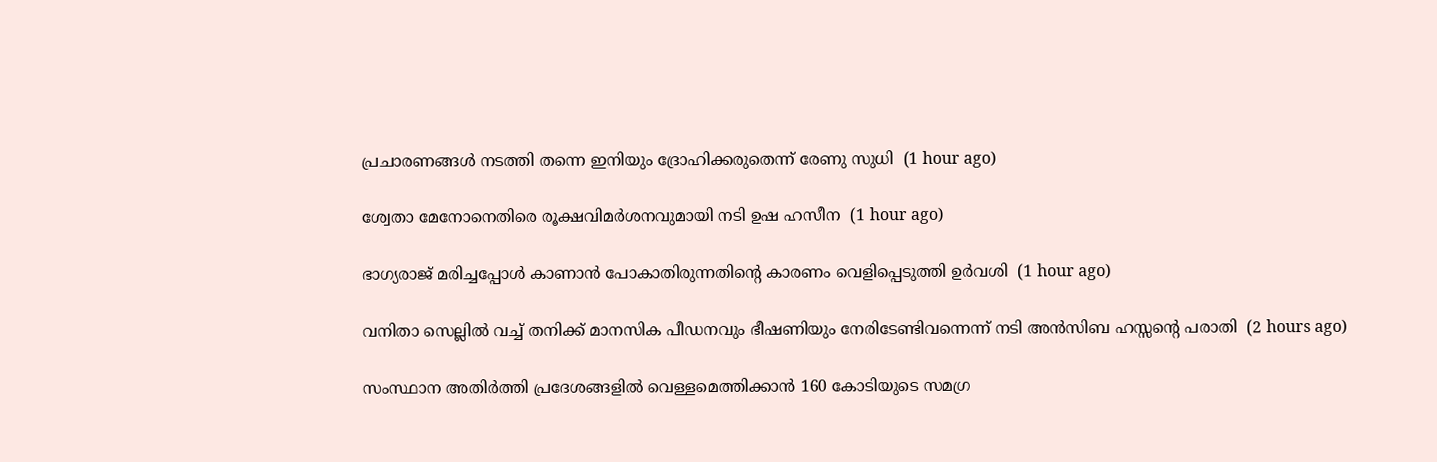പ്രചാരണങ്ങള്‍ നടത്തി തന്നെ ഇനിയും ദ്രോഹിക്കരുതെന്ന് രേണു സുധി  (1 hour ago)

ശ്വേതാ മേനോനെതിരെ രൂക്ഷവിമര്‍ശനവുമായി നടി ഉഷ ഹസീന  (1 hour ago)

ഭാഗ്യരാജ് മരിച്ചപ്പോള്‍ കാണാന്‍ പോകാതിരുന്നതിന്റെ കാരണം വെളിപ്പെടുത്തി ഉര്‍വശി  (1 hour ago)

വനിതാ സെല്ലില്‍ വച്ച് തനിക്ക് മാനസിക പീഡനവും ഭീഷണിയും നേരിടേണ്ടിവന്നെന്ന് നടി അന്‍സിബ ഹസ്സന്റെ പരാതി  (2 hours ago)

സംസ്ഥാന അതിര്‍ത്തി പ്രദേശങ്ങളില്‍ വെള്ളമെത്തിക്കാന്‍ 160 കോടിയുടെ സമഗ്ര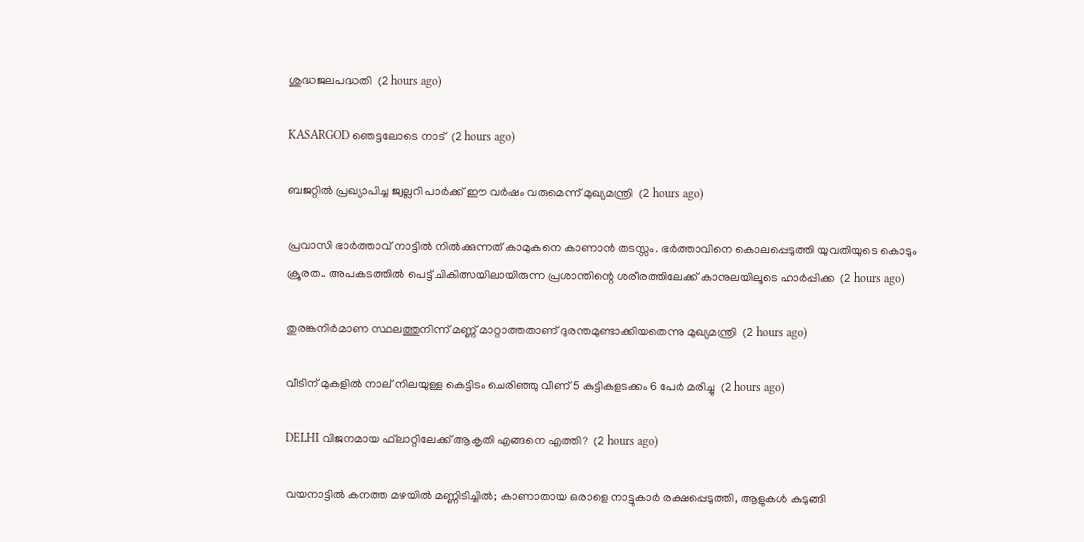ശുദ്ധജലപദ്ധതി  (2 hours ago)

KASARGOD ഞെട്ടലോടെ നാട്  (2 hours ago)

ബജറ്റില്‍ പ്രഖ്യാപിച്ച ജ്വല്ലറി പാര്‍ക്ക് ഈ വര്‍ഷം വരുമെന്ന് മുഖ്യമന്ത്രി  (2 hours ago)

പ്രവാസി ഭാർത്താവ് നാട്ടിൽ നിൽക്കുന്നത് കാമുകനെ കാണാൻ തടസ്സം. ഭർത്താവിനെ കൊലപ്പെടുത്തി യുവതിയുടെ കൊടും ക്രൂരത.. അപകടത്തിൽ പെട്ട് ചികിത്സയിലായിരുന്ന പ്രശാന്തിന്റെ ശരീരത്തിലേക്ക് കാനുലയിലൂടെ ഹാർപ്പിക്ക  (2 hours ago)

തുരങ്കനിര്‍മാണ സ്ഥലത്തുനിന്ന് മണ്ണ് മാറ്റാത്തതാണ് ദുരന്തമുണ്ടാക്കിയതെന്നു മുഖ്യമന്ത്രി  (2 hours ago)

വീടിന് മുകളില്‍ നാല് നിലയുള്ള കെട്ടിടം ചെരിഞ്ഞു വീണ് 5 കുട്ടികളടക്കം 6 പേര്‍ മരിച്ചു  (2 hours ago)

DELHI വിജനമായ ഫ്‌ലാറ്റിലേക്ക് ആകൃതി എങ്ങനെ എത്തി?  (2 hours ago)

വയനാട്ടില്‍ കനത്ത മഴയില്‍ മണ്ണിടിച്ചില്‍; കാണാതായ ഒരാളെ നാട്ടുകാര്‍ രക്ഷപ്പെടുത്തി, ആളുകള്‍ കുടുങ്ങി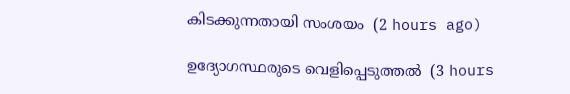കിടക്കുന്നതായി സംശയം  (2 hours ago)

ഉദ്യോഗസ്ഥരുടെ വെളിപ്പെടുത്തൽ  (3 hours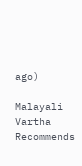ago)

Malayali Vartha Recommends